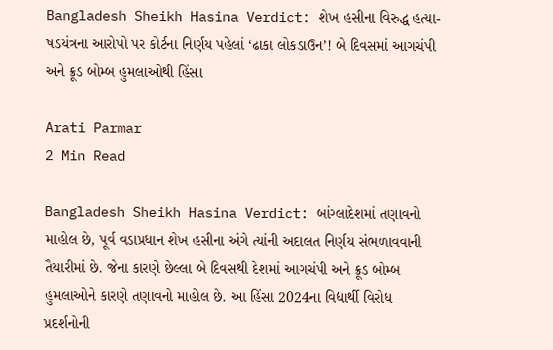Bangladesh Sheikh Hasina Verdict: શેખ હસીના વિરુદ્ધ હત્યા-ષડયંત્રના આરોપો પર કોર્ટના નિર્ણય પહેલાં ‘ઢાકા લોકડાઉન’! બે દિવસમાં આગચંપી અને ક્રૂડ બોમ્બ હુમલાઓથી હિંસા

Arati Parmar
2 Min Read

Bangladesh Sheikh Hasina Verdict: બાંગ્લાદેશમાં તણાવનો માહોલ છે, પૂર્વ વડાપ્રધાન શેખ હસીના અંગે ત્યાંની અદાલત નિર્ણય સંભળાવવાની તૈયારીમાં છે. જેના કારણે છેલ્લા બે દિવસથી દેશમાં આગચંપી અને ક્રૂડ બોમ્બ હુમલાઓને કારણે તણાવનો માહોલ છે. આ હિંસા 2024ના વિદ્યાર્થી વિરોધ પ્રદર્શનોની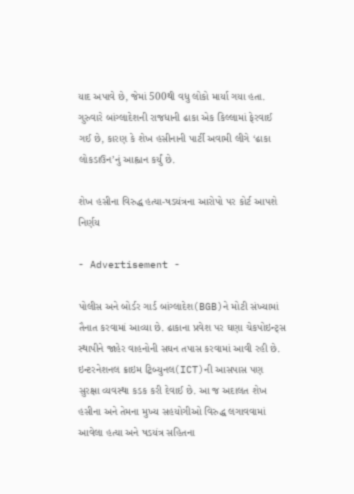યાદ અપાવે છે, જેમાં 500થી વધુ લોકો માર્યા ગયા હતા. ગુરુવારે બાંગ્લાદેશની રાજધાની ઢાકા એક કિલ્લામાં ફેરવાઈ ગઈ છે, કારણ કે શેખ હસીનાની પાર્ટી અવામી લીગે ‘ઢાકા લોકડાઉન’નું આહ્વાન કર્યું છે.

શેખ હસીના વિરુદ્ધ હત્યા-ષડયંત્રના આરોપો પર કોર્ટ આપશે નિર્ણય

- Advertisement -

પોલીસ અને બોર્ડર ગાર્ડ બાંગ્લાદેશ(BGB)ને મોટી સંખ્યામાં તૈનાત કરવામાં આવ્યા છે. ઢાકાના પ્રવેશ પર ઘણા ચેકપોઇન્ટ્સ સ્થાપીને જાહેર વાહનોની સઘન તપાસ કરવામાં આવી રહી છે. ઇન્ટરનેશનલ ક્રાઇમ ટ્રિબ્યુનલ(ICT)ની આસપાસ પણ સુરક્ષા વ્યવસ્થા કડક કરી દેવાઈ છે. આ જ અદાલત શેખ હસીના અને તેમના મુખ્ય સહયોગીઓ વિરુદ્ધ લગાવવામાં આવેલા હત્યા અને ષડયંત્ર સહિતના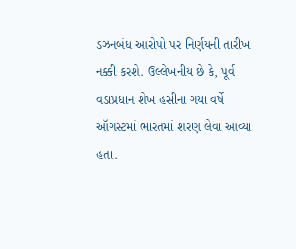ડઝનબંધ આરોપો પર નિર્ણયની તારીખ નક્કી કરશે. ઉલ્લેખનીય છે કે, પૂર્વ વડાપ્રધાન શેખ હસીના ગયા વર્ષે ઑગસ્ટમાં ભારતમાં શરણ લેવા આવ્યા હતા.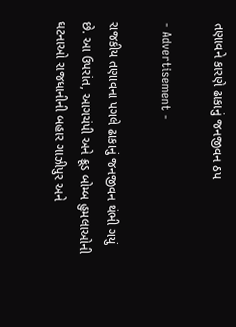તણાવને કારણે ઢાકાનું જનજીવન ઠપ

- Advertisement -

રાજકીય તણાવના પગલે ઢાકાનું જનજીવન થંભી ગયું છે. આ ઉપરાંત, આગચંપી અને ક્રૂડ બોમ્બ હુમલાઓની ઘટનાઓ રાજધાનીની બહાર ગાઝીપુર અને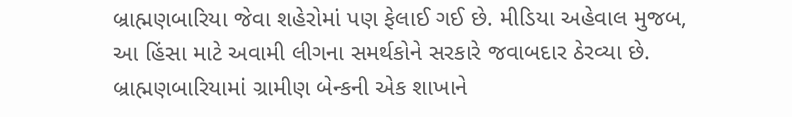બ્રાહ્મણબારિયા જેવા શહેરોમાં પણ ફેલાઈ ગઈ છે. મીડિયા અહેવાલ મુજબ, આ હિંસા માટે અવામી લીગના સમર્થકોને સરકારે જવાબદાર ઠેરવ્યા છે. બ્રાહ્મણબારિયામાં ગ્રામીણ બેન્કની એક શાખાને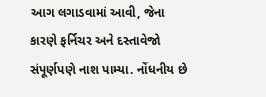આગ લગાડવામાં આવી, જેના કારણે ફર્નિચર અને દસ્તાવેજો સંપૂર્ણપણે નાશ પામ્યા. નોંધનીય છે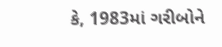કે, 1983માં ગરીબોને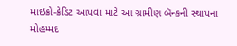માઇક્રો-ક્રેડિટ આપવા માટે આ ગ્રામીણ બૅન્કની સ્થાપના મોહમ્મદ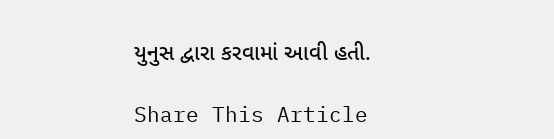યુનુસ દ્વારા કરવામાં આવી હતી.

Share This Article